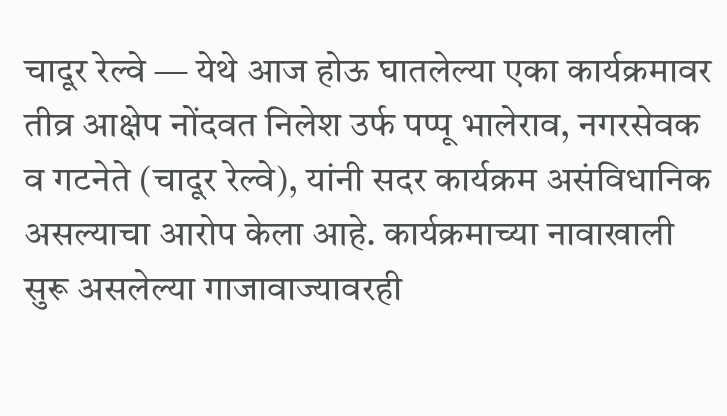चादूर रेल्वे — येथे आज होऊ घातलेल्या एका कार्यक्रमावर तीव्र आक्षेप नोंदवत निलेश उर्फ पप्पू भालेराव, नगरसेवक व गटनेते (चादूर रेल्वे), यांनी सदर कार्यक्रम असंविधानिक असल्याचा आरोप केला आहे. कार्यक्रमाच्या नावाखाली सुरू असलेल्या गाजावाज्यावरही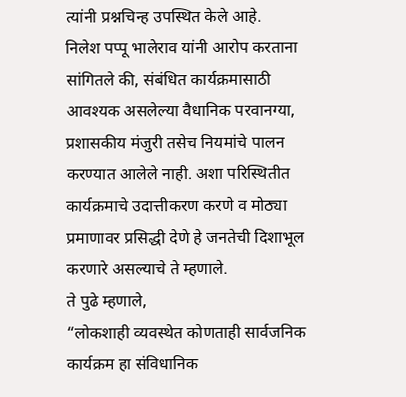त्यांनी प्रश्नचिन्ह उपस्थित केले आहे.
निलेश पप्पू भालेराव यांनी आरोप करताना सांगितले की, संबंधित कार्यक्रमासाठी आवश्यक असलेल्या वैधानिक परवानग्या, प्रशासकीय मंजुरी तसेच नियमांचे पालन करण्यात आलेले नाही. अशा परिस्थितीत कार्यक्रमाचे उदात्तीकरण करणे व मोठ्या प्रमाणावर प्रसिद्धी देणे हे जनतेची दिशाभूल करणारे असल्याचे ते म्हणाले.
ते पुढे म्हणाले,
“लोकशाही व्यवस्थेत कोणताही सार्वजनिक कार्यक्रम हा संविधानिक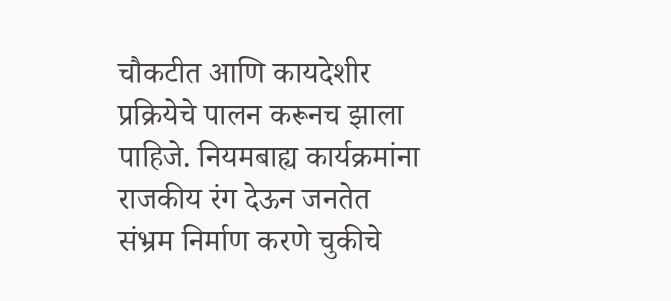चौकटीत आणि कायदेशीर प्रक्रियेचे पालन करूनच झाला पाहिजे. नियमबाह्य कार्यक्रमांना राजकीय रंग देऊन जनतेत संभ्रम निर्माण करणे चुकीचे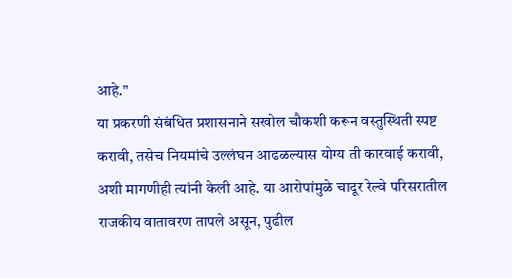आहे.”
या प्रकरणी संबंधित प्रशासनाने सखोल चौकशी करून वस्तुस्थिती स्पष्ट करावी, तसेच नियमांचे उल्लंघन आढळल्यास योग्य ती कारवाई करावी, अशी मागणीही त्यांनी केली आहे. या आरोपांमुळे चादूर रेल्वे परिसरातील राजकीय वातावरण तापले असून, पुढील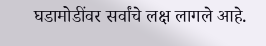घडामोडींवर सर्वांचे लक्ष लागले आहे.